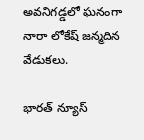అవనిగడ్డలో ఘనంగా నారా లోకేష్ జన్మదిన వేడుకలు.

భారత్ న్యూస్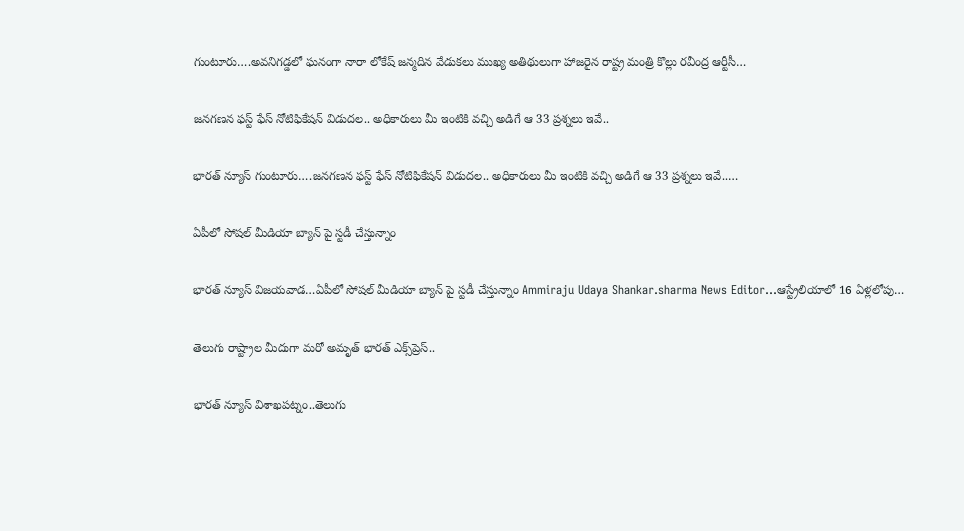గుంటూరు….అవనిగడ్డలో ఘనంగా నారా లోకేష్ జన్మదిన వేడుకలు ముఖ్య అతిథులుగా హాజరైన రాష్ట్ర మంత్రి కొల్లు రవీంద్ర ఆర్టీసీ…

జనగణన ఫస్ట్ ఫేస్ నోటిఫికేషన్ విడుదల.. అధికారులు మీ ఇంటికి వచ్చి అడిగే ఆ 33 ప్రశ్నలు ఇవే..

భారత్ న్యూస్ గుంటూరు….జనగణన ఫస్ట్ ఫేస్ నోటిఫికేషన్ విడుదల.. అధికారులు మీ ఇంటికి వచ్చి అడిగే ఆ 33 ప్రశ్నలు ఇవే..…

ఏపీలో సోషల్ మీడియా బ్యాన్ పై స్టడీ చేస్తున్నాం

భారత్ న్యూస్ విజయవాడ…ఏపీలో సోషల్ మీడియా బ్యాన్ పై స్టడీ చేస్తున్నాం Ammiraju Udaya Shankar.sharma News Editor…ఆస్ట్రేలియాలో 16 ఏళ్లలోపు…

తెలుగు రాష్ట్రాల మీదుగా మరో అమృత్ భారత్ ఎక్స్‌ప్రెస్..

భారత్ న్యూస్ విశాఖపట్నం..తెలుగు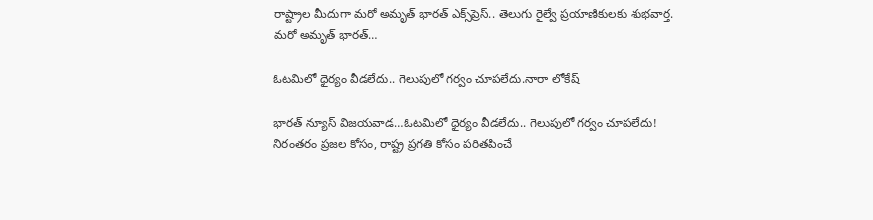రాష్ట్రాల మీదుగా మరో అమృత్ భారత్ ఎక్స్‌ప్రెస్.. తెలుగు రైల్వే ప్రయాణికులకు శుభవార్త. మరో అమృత్ భారత్…

ఓటమిలో ధైర్యం వీడలేదు.. గెలుపులో గర్వం చూపలేదు.నారా లోకేష్

భారత్ న్యూస్ విజయవాడ…ఓటమిలో ధైర్యం వీడలేదు.. గెలుపులో గర్వం చూపలేదు! నిరంతరం ప్రజల కోసం, రాష్ట్ర ప్రగతి కోసం పరితపించే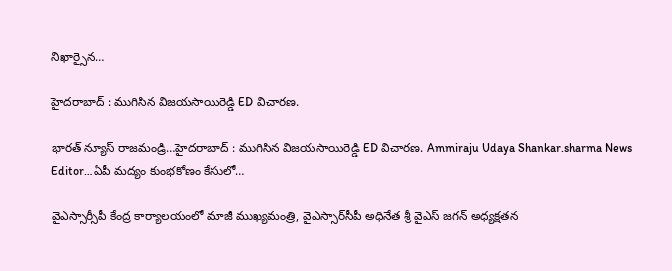నిఖార్సైన…

హైదరాబాద్ : ముగిసిన విజయసాయిరెడ్డి ED విచారణ.

భారత్ న్యూస్ రాజమండ్రి…హైదరాబాద్ : ముగిసిన విజయసాయిరెడ్డి ED విచారణ. Ammiraju Udaya Shankar.sharma News Editor…ఏపీ మద్యం కుంభకోణం కేసులో…

వైఎస్సార్సీపీ కేంద్ర కార్యాలయంలో మాజీ ముఖ్యమంత్రి, వైఎస్సార్‌సీపీ అధినేత శ్రీ వైఎస్‌ జగన్‌ అధ్యక్షతన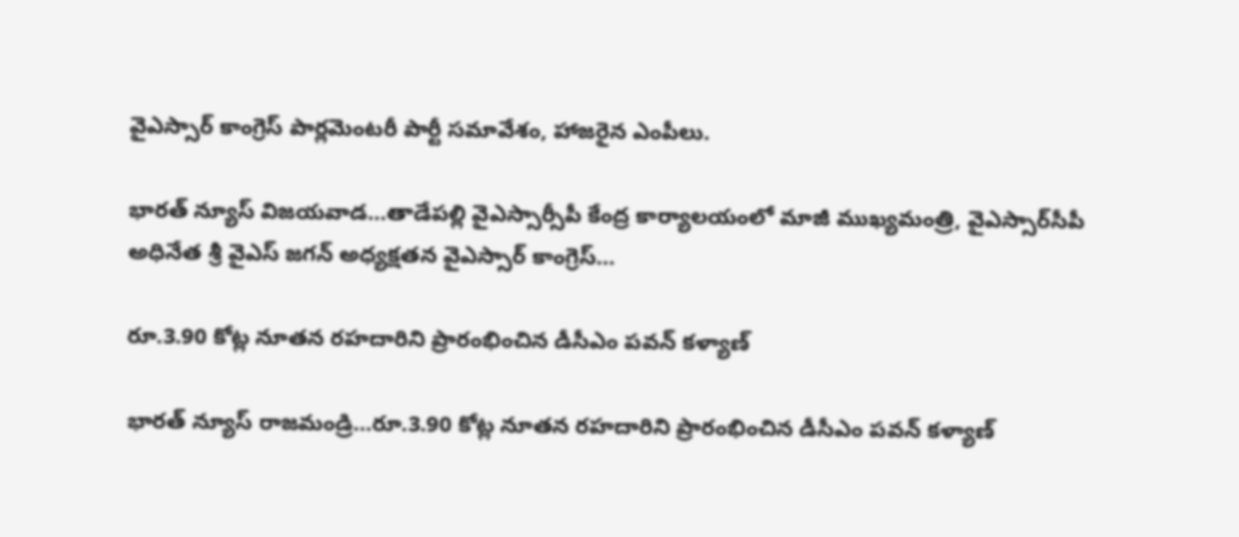వైఎస్సార్‌ కాంగ్రెస్ పార్లమెంటరీ పార్టీ సమావేశం, హాజరైన ఎంపీలు.

భారత్ న్యూస్ విజయవాడ…తాడేపల్లి వైఎస్సార్సీపీ కేంద్ర కార్యాలయంలో మాజీ ముఖ్యమంత్రి, వైఎస్సార్‌సీపీ అధినేత శ్రీ వైఎస్‌ జగన్‌ అధ్యక్షతన వైఎస్సార్‌ కాంగ్రెస్…

రూ.3.90 కోట్ల నూతన రహదారిని ప్రారంభించిన డీసీఎం పవన్ కళ్యాణ్

భారత్ న్యూస్ రాజమండ్రి…రూ.3.90 కోట్ల నూతన రహదారిని ప్రారంభించిన డీసీఎం పవన్ కళ్యాణ్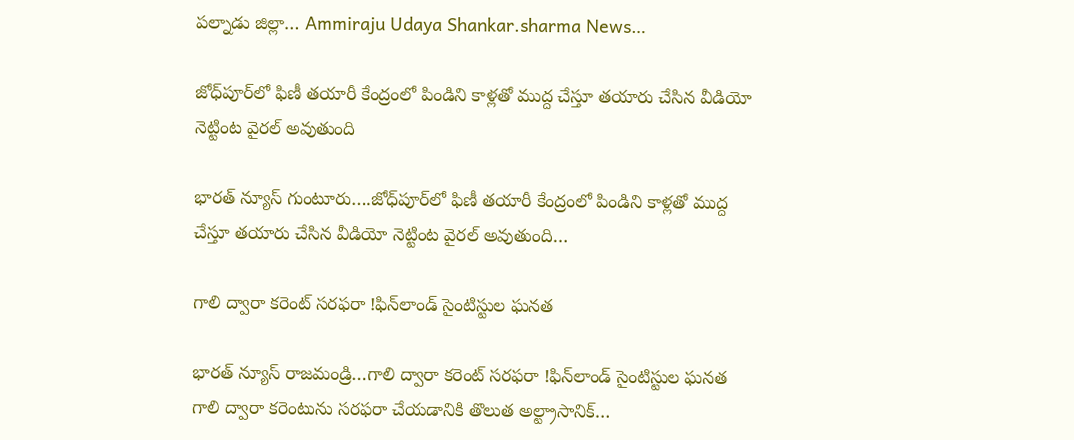పల్నాడు జిల్లా… Ammiraju Udaya Shankar.sharma News…

జోధ్‌పూర్‌లో ఫిణీ తయారీ కేంద్రంలో పిండిని కాళ్లతో ముద్ద చేస్తూ తయారు చేసిన వీడియో నెట్టింట వైరల్ అవుతుంది

భారత్ న్యూస్ గుంటూరు….జోధ్‌పూర్‌లో ఫిణీ తయారీ కేంద్రంలో పిండిని కాళ్లతో ముద్ద చేస్తూ తయారు చేసిన వీడియో నెట్టింట వైరల్ అవుతుంది…

గాలి ద్వారా కరెంట్‌ సరఫరా !ఫిన్‌లాండ్‌ సైంటిస్టుల ఘనత

భారత్ న్యూస్ రాజమండ్రి…గాలి ద్వారా కరెంట్‌ సరఫరా !ఫిన్‌లాండ్‌ సైంటిస్టుల ఘనత గాలి ద్వారా కరెంటును సరఫరా చేయడానికి తొలుత అల్ట్రాసానిక్‌…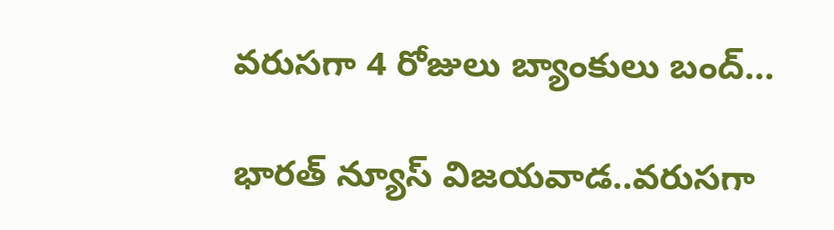వరుసగా 4 రోజులు బ్యాంకులు బంద్…

భారత్ న్యూస్ విజయవాడ..వరుసగా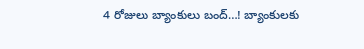4 రోజులు బ్యాంకులు బంద్…! బ్యాంకులకు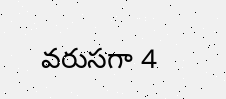వరుసగా 4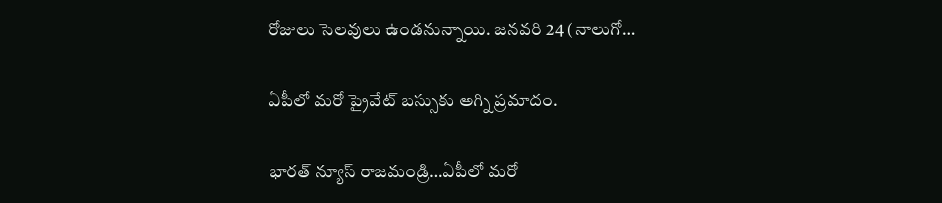రోజులు సెలవులు ఉండనున్నాయి. జనవరి 24 (నాలుగో…

ఏపీలో మరో ప్రైవేట్ బస్సుకు అగ్ని ప్రమాదం.

భారత్ న్యూస్ రాజమండ్రి…ఏపీలో మరో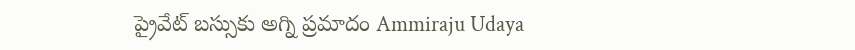ప్రైవేట్ బస్సుకు అగ్ని ప్రమాదం Ammiraju Udaya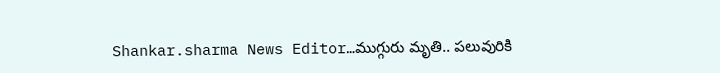Shankar.sharma News Editor…ముగ్గురు మృతి.. పలువురికి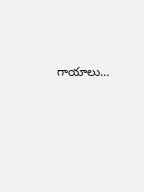గాయాలు…